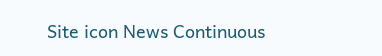Site icon News Continuous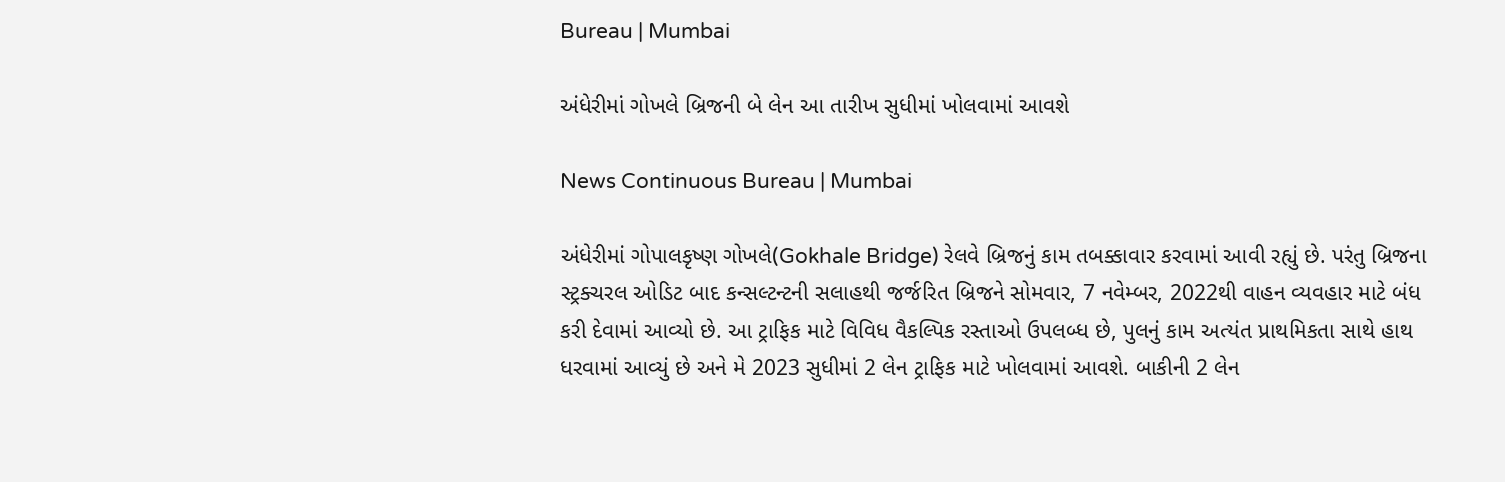Bureau | Mumbai

અંધેરીમાં ગોખલે બ્રિજની બે લેન આ તારીખ સુધીમાં ખોલવામાં આવશે

News Continuous Bureau | Mumbai

અંધેરીમાં ગોપાલકૃષ્ણ ગોખલે(Gokhale Bridge) રેલવે બ્રિજનું કામ તબક્કાવાર કરવામાં આવી રહ્યું છે. પરંતુ બ્રિજના સ્ટ્રક્ચરલ ઓડિટ બાદ કન્સલ્ટન્ટની સલાહથી જર્જરિત બ્રિજને સોમવાર, 7 નવેમ્બર, 2022થી વાહન વ્યવહાર માટે બંધ કરી દેવામાં આવ્યો છે. આ ટ્રાફિક માટે વિવિધ વૈકલ્પિક રસ્તાઓ ઉપલબ્ધ છે, પુલનું કામ અત્યંત પ્રાથમિકતા સાથે હાથ ધરવામાં આવ્યું છે અને મે 2023 સુધીમાં 2 લેન ટ્રાફિક માટે ખોલવામાં આવશે. બાકીની 2 લેન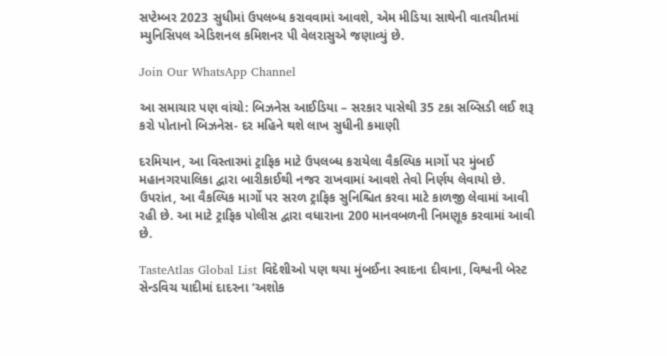સપ્ટેમ્બર 2023 સુધીમાં ઉપલબ્ધ કરાવવામાં આવશે, એમ મીડિયા સાથેની વાતચીતમાં મ્યુનિસિપલ એડિશનલ કમિશનર પી વેલરાસુએ જણાવ્યું છે.

Join Our WhatsApp Channel

આ સમાચાર પણ વાંચો: બિઝનેસ આઈડિયા – સરકાર પાસેથી 35 ટકા સબ્સિડી લઈ શરૂ કરો પોતાનો બિઝનેસ- દર મહિને થશે લાખ સુધીની કમાણી

દરમિયાન, આ વિસ્તારમાં ટ્રાફિક માટે ઉપલબ્ધ કરાયેલા વૈકલ્પિક માર્ગો પર મુંબઈ મહાનગરપાલિકા દ્વારા બારીકાઈથી નજર રાખવામાં આવશે તેવો નિર્ણય લેવાયો છે. ઉપરાંત, આ વૈકલ્પિક માર્ગો પર સરળ ટ્રાફિક સુનિશ્ચિત કરવા માટે કાળજી લેવામાં આવી રહી છે. આ માટે ટ્રાફિક પોલીસ દ્વારા વધારાના 200 માનવબળની નિમણૂક કરવામાં આવી છે.

TasteAtlas Global List વિદેશીઓ પણ થયા મુંબઈના સ્વાદના દીવાના, વિશ્વની બેસ્ટ સેન્ડવિચ યાદીમાં દાદરના ‘અશોક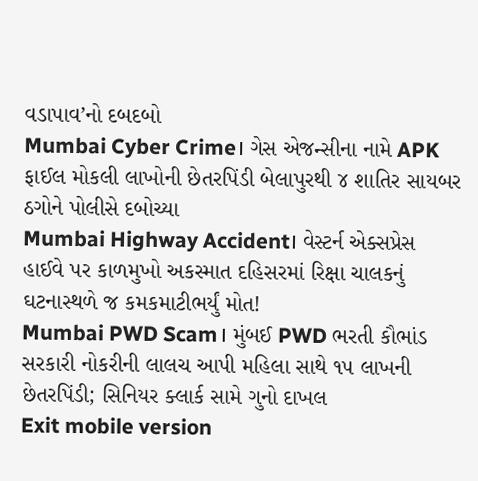વડાપાવ’નો દબદબો
Mumbai Cyber Crime। ગેસ એજન્સીના નામે APK ફાઈલ મોકલી લાખોની છેતરપિંડી બેલાપુરથી ૪ શાતિર સાયબર ઠગોને પોલીસે દબોચ્યા
Mumbai Highway Accident। વેસ્ટર્ન એક્સપ્રેસ હાઈવે પર કાળમુખો અકસ્માત દહિસરમાં રિક્ષા ચાલકનું ઘટનાસ્થળે જ કમકમાટીભર્યું મોત!
Mumbai PWD Scam। મુંબઈ PWD ભરતી કૌભાંડ સરકારી નોકરીની લાલચ આપી મહિલા સાથે ૧૫ લાખની છેતરપિંડી; સિનિયર ક્લાર્ક સામે ગુનો દાખલ
Exit mobile version